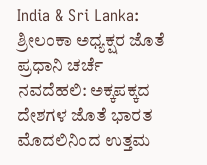India & Sri Lanka: ಶ್ರೀಲಂಕಾ ಅಧ್ಯಕ್ಷರ ಜೊತೆ ಪ್ರಧಾನಿ ಚರ್ಚೆ
ನವದೆಹಲಿ: ಅಕ್ಕಪಕ್ಕದ ದೇಶಗಳ ಜೊತೆ ಭಾರತ ಮೊದಲಿನಿಂದ ಉತ್ತಮ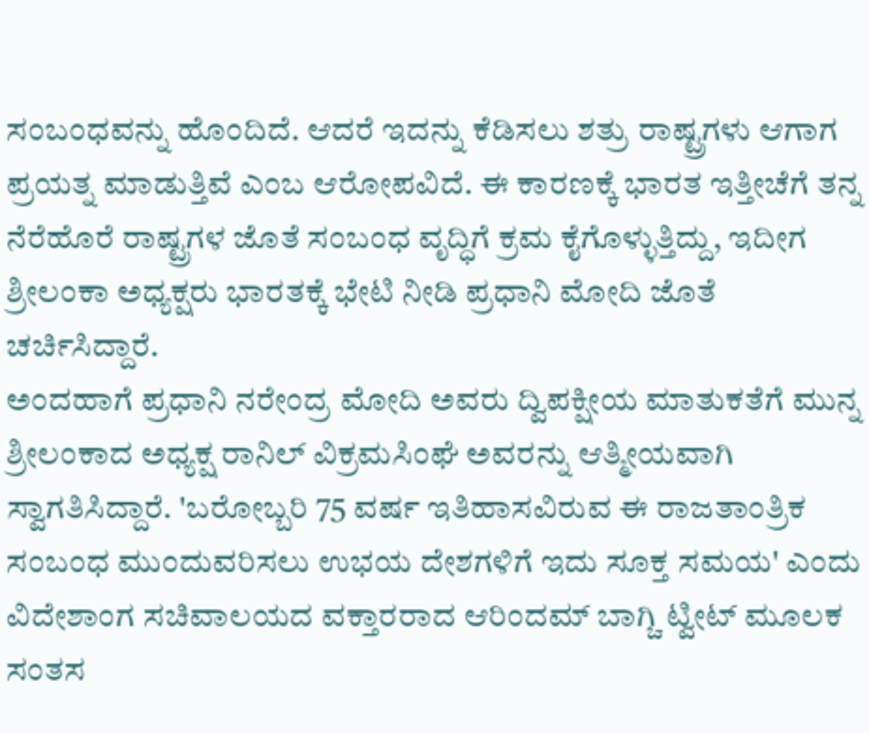ಸಂಬಂಧವನ್ನು ಹೊಂದಿದೆ. ಆದರೆ ಇದನ್ನು ಕೆಡಿಸಲು ಶತ್ರು ರಾಷ್ಟ್ರಗಳು ಆಗಾಗ ಪ್ರಯತ್ನ ಮಾಡುತ್ತಿವೆ ಎಂಬ ಆರೋಪವಿದೆ. ಈ ಕಾರಣಕ್ಕೆ ಭಾರತ ಇತ್ತೀಚೆಗೆ ತನ್ನ ನೆರೆಹೊರೆ ರಾಷ್ಟ್ರಗಳ ಜೊತೆ ಸಂಬಂಧ ವೃದ್ಧಿಗೆ ಕ್ರಮ ಕೈಗೊಳ್ಳುತ್ತಿದ್ದು, ಇದೀಗ ಶ್ರೀಲಂಕಾ ಅಧ್ಯಕ್ಷರು ಭಾರತಕ್ಕೆ ಭೇಟಿ ನೀಡಿ ಪ್ರಧಾನಿ ಮೋದಿ ಜೊತೆ ಚರ್ಚಿಸಿದ್ದಾರೆ.
ಅಂದಹಾಗೆ ಪ್ರಧಾನಿ ನರೇಂದ್ರ ಮೋದಿ ಅವರು ದ್ವಿಪಕ್ಷೀಯ ಮಾತುಕತೆಗೆ ಮುನ್ನ ಶ್ರೀಲಂಕಾದ ಅಧ್ಯಕ್ಷ ರಾನಿಲ್ ವಿಕ್ರಮಸಿಂಘೆ ಅವರನ್ನು ಆತ್ಮೀಯವಾಗಿ ಸ್ವಾಗತಿಸಿದ್ದಾರೆ. 'ಬರೋಬ್ಬರಿ 75 ವರ್ಷ ಇತಿಹಾಸವಿರುವ ಈ ರಾಜತಾಂತ್ರಿಕ ಸಂಬಂಧ ಮುಂದುವರಿಸಲು ಉಭಯ ದೇಶಗಳಿಗೆ ಇದು ಸೂಕ್ತ ಸಮಯ' ಎಂದು ವಿದೇಶಾಂಗ ಸಚಿವಾಲಯದ ವಕ್ತಾರರಾದ ಆರಿಂದಮ್ ಬಾಗ್ಚಿ ಟ್ವೀಟ್ ಮೂಲಕ ಸಂತಸ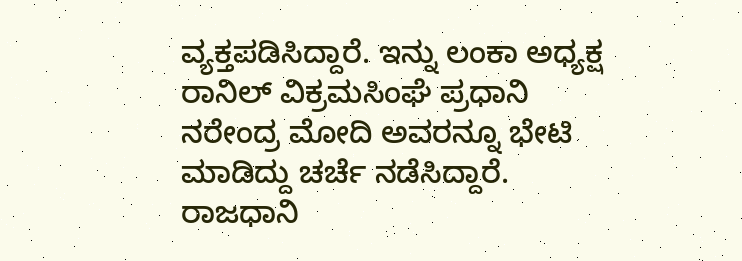ವ್ಯಕ್ತಪಡಿಸಿದ್ದಾರೆ. ಇನ್ನು ಲಂಕಾ ಅಧ್ಯಕ್ಷ ರಾನಿಲ್ ವಿಕ್ರಮಸಿಂಘೆ ಪ್ರಧಾನಿ ನರೇಂದ್ರ ಮೋದಿ ಅವರನ್ನೂ ಭೇಟಿ ಮಾಡಿದ್ದು ಚರ್ಚೆ ನಡೆಸಿದ್ದಾರೆ. ರಾಜಧಾನಿ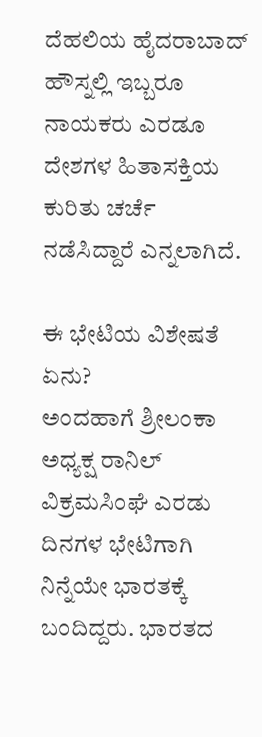ದೆಹಲಿಯ ಹೈದರಾಬಾದ್ ಹೌಸ್ನಲ್ಲಿ ಇಬ್ಬರೂ ನಾಯಕರು ಎರಡೂ ದೇಶಗಳ ಹಿತಾಸಕ್ತಿಯ ಕುರಿತು ಚರ್ಚೆ ನಡೆಸಿದ್ದಾರೆ ಎನ್ನಲಾಗಿದೆ.

ಈ ಭೇಟಿಯ ವಿಶೇಷತೆ ಏನು?
ಅಂದಹಾಗೆ ಶ್ರೀಲಂಕಾ ಅಧ್ಯಕ್ಷ ರಾನಿಲ್ ವಿಕ್ರಮಸಿಂಘೆ ಎರಡು ದಿನಗಳ ಭೇಟಿಗಾಗಿ ನಿನ್ನೆಯೇ ಭಾರತಕ್ಕೆ ಬಂದಿದ್ದರು. ಭಾರತದ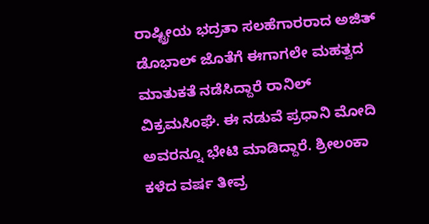ರಾಷ್ಟ್ರೀಯ ಭದ್ರತಾ ಸಲಹೆಗಾರರಾದ ಅಜಿತ್ ಡೊಭಾಲ್ ಜೊತೆಗೆ ಈಗಾಗಲೇ ಮಹತ್ವದ ಮಾತುಕತೆ ನಡೆಸಿದ್ದಾರೆ ರಾನಿಲ್ ವಿಕ್ರಮಸಿಂಘೆ. ಈ ನಡುವೆ ಪ್ರಧಾನಿ ಮೋದಿ ಅವರನ್ನೂ ಭೇಟಿ ಮಾಡಿದ್ದಾರೆ. ಶ್ರೀಲಂಕಾ ಕಳೆದ ವರ್ಷ ತೀವ್ರ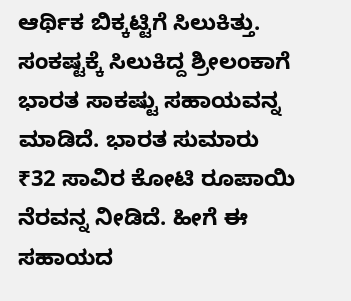ಆರ್ಥಿಕ ಬಿಕ್ಕಟ್ಟಿಗೆ ಸಿಲುಕಿತ್ತು. ಸಂಕಷ್ಟಕ್ಕೆ ಸಿಲುಕಿದ್ದ ಶ್ರೀಲಂಕಾಗೆ ಭಾರತ ಸಾಕಷ್ಟು ಸಹಾಯವನ್ನ ಮಾಡಿದೆ. ಭಾರತ ಸುಮಾರು ₹32 ಸಾವಿರ ಕೋಟಿ ರೂಪಾಯಿ ನೆರವನ್ನ ನೀಡಿದೆ. ಹೀಗೆ ಈ ಸಹಾಯದ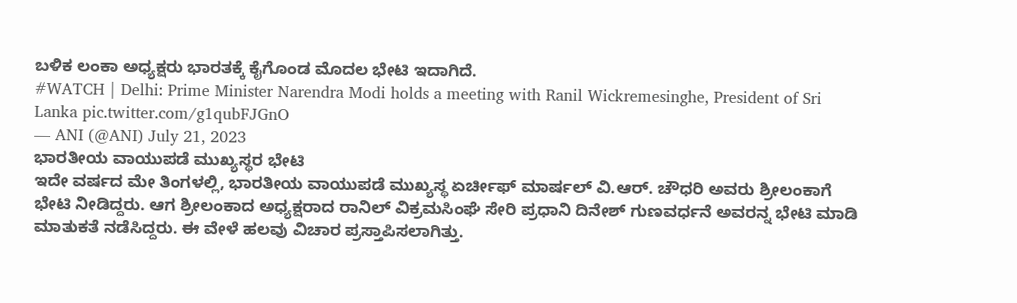ಬಳಿಕ ಲಂಕಾ ಅಧ್ಯಕ್ಷರು ಭಾರತಕ್ಕೆ ಕೈಗೊಂಡ ಮೊದಲ ಭೇಟಿ ಇದಾಗಿದೆ.
#WATCH | Delhi: Prime Minister Narendra Modi holds a meeting with Ranil Wickremesinghe, President of Sri Lanka pic.twitter.com/g1qubFJGnO
— ANI (@ANI) July 21, 2023
ಭಾರತೀಯ ವಾಯುಪಡೆ ಮುಖ್ಯಸ್ಥರ ಭೇಟಿ
ಇದೇ ವರ್ಷದ ಮೇ ತಿಂಗಳಲ್ಲಿ, ಭಾರತೀಯ ವಾಯುಪಡೆ ಮುಖ್ಯಸ್ಥ ಏರ್ಚೀಫ್ ಮಾರ್ಷಲ್ ವಿ.ಆರ್. ಚೌಧರಿ ಅವರು ಶ್ರೀಲಂಕಾಗೆ ಭೇಟಿ ನೀಡಿದ್ದರು. ಆಗ ಶ್ರೀಲಂಕಾದ ಅಧ್ಯಕ್ಷರಾದ ರಾನಿಲ್ ವಿಕ್ರಮಸಿಂಘೆ ಸೇರಿ ಪ್ರಧಾನಿ ದಿನೇಶ್ ಗುಣವರ್ಧನೆ ಅವರನ್ನ ಭೇಟಿ ಮಾಡಿ ಮಾತುಕತೆ ನಡೆಸಿದ್ದರು. ಈ ವೇಳೆ ಹಲವು ವಿಚಾರ ಪ್ರಸ್ತಾಪಿಸಲಾಗಿತ್ತು.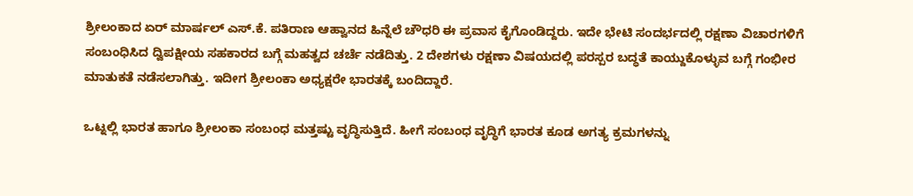ಶ್ರೀಲಂಕಾದ ಏರ್ ಮಾರ್ಷಲ್ ಎಸ್.ಕೆ. ಪತಿರಾಣ ಆಹ್ವಾನದ ಹಿನ್ನೆಲೆ ಚೌಧರಿ ಈ ಪ್ರವಾಸ ಕೈಗೊಂಡಿದ್ದರು. ಇದೇ ಭೇಟಿ ಸಂದರ್ಭದಲ್ಲಿ ರಕ್ಷಣಾ ವಿಚಾರಗಳಿಗೆ ಸಂಬಂಧಿಸಿದ ದ್ವಿಪಕ್ಷೀಯ ಸಹಕಾರದ ಬಗ್ಗೆ ಮಹತ್ವದ ಚರ್ಚೆ ನಡೆದಿತ್ತು. 2 ದೇಶಗಳು ರಕ್ಷಣಾ ವಿಷಯದಲ್ಲಿ ಪರಸ್ಪರ ಬದ್ಧತೆ ಕಾಯ್ದುಕೊಳ್ಳುವ ಬಗ್ಗೆ ಗಂಭೀರ ಮಾತುಕತೆ ನಡೆಸಲಾಗಿತ್ತು. ಇದೀಗ ಶ್ರೀಲಂಕಾ ಅಧ್ಯಕ್ಷರೇ ಭಾರತಕ್ಕೆ ಬಂದಿದ್ದಾರೆ.

ಒಟ್ನಲ್ಲಿ ಭಾರತ ಹಾಗೂ ಶ್ರೀಲಂಕಾ ಸಂಬಂಧ ಮತ್ತಷ್ಟು ವೃದ್ಧಿಸುತ್ತಿದೆ. ಹೀಗೆ ಸಂಬಂಧ ವೃದ್ಧಿಗೆ ಭಾರತ ಕೂಡ ಅಗತ್ಯ ಕ್ರಮಗಳನ್ನು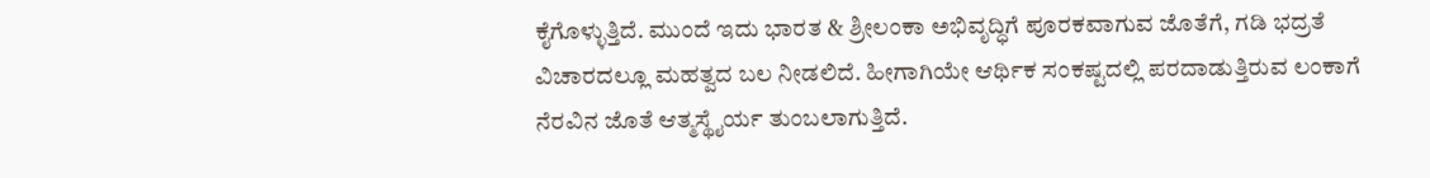ಕೈಗೊಳ್ಳುತ್ತಿದೆ. ಮುಂದೆ ಇದು ಭಾರತ & ಶ್ರೀಲಂಕಾ ಅಭಿವೃದ್ಧಿಗೆ ಪೂರಕವಾಗುವ ಜೊತೆಗೆ, ಗಡಿ ಭದ್ರತೆ ವಿಚಾರದಲ್ಲೂ ಮಹತ್ವದ ಬಲ ನೀಡಲಿದೆ. ಹೀಗಾಗಿಯೇ ಆರ್ಥಿಕ ಸಂಕಷ್ಟದಲ್ಲಿ ಪರದಾಡುತ್ತಿರುವ ಲಂಕಾಗೆ ನೆರವಿನ ಜೊತೆ ಆತ್ಮಸ್ಥೈರ್ಯ ತುಂಬಲಾಗುತ್ತಿದೆ.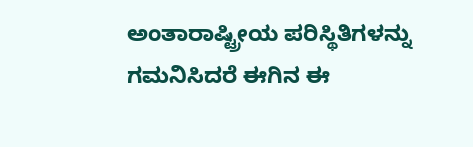ಅಂತಾರಾಷ್ಟ್ರೀಯ ಪರಿಸ್ಥಿತಿಗಳನ್ನು ಗಮನಿಸಿದರೆ ಈಗಿನ ಈ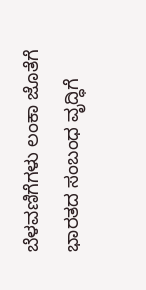ಬೆಳವಣಿಗೆಗಳು ಲಂಕಾ ಜೊತೆಗೆ ಭಾರತದ ಸಂಬಂಧ ವೃದ್ಧಿಗೆ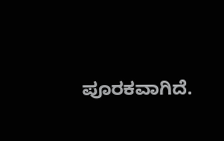ಪೂರಕವಾಗಿದೆ.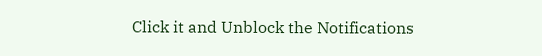Click it and Unblock the Notifications